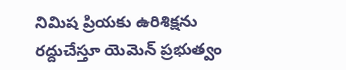నిమిష ప్రియకు ఉరిశిక్షను రద్దుచేస్తూ యెమెన్ ప్రభుత్వం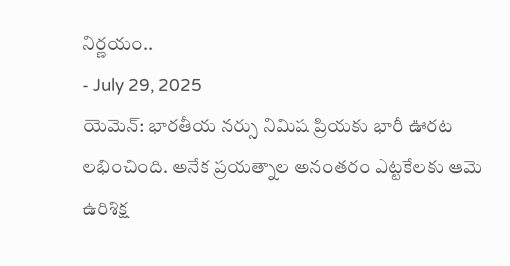నిర్ణయం..
- July 29, 2025
యెమెన్: భారతీయ నర్సు నిమిష ప్రియకు భారీ ఊరట లభించింది. అనేక ప్రయత్నాల అనంతరం ఎట్టకేలకు ఆమె ఉరిశిక్ష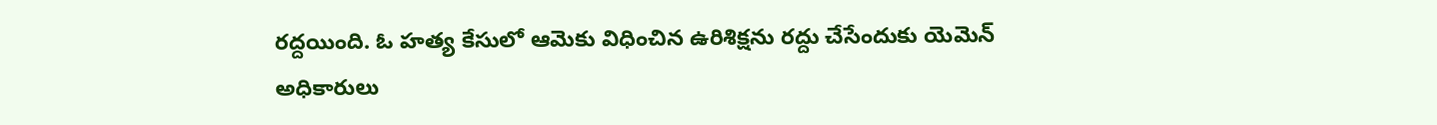రద్దయింది. ఓ హత్య కేసులో ఆమెకు విధించిన ఉరిశిక్షను రద్దు చేసేందుకు యెమెన్ అధికారులు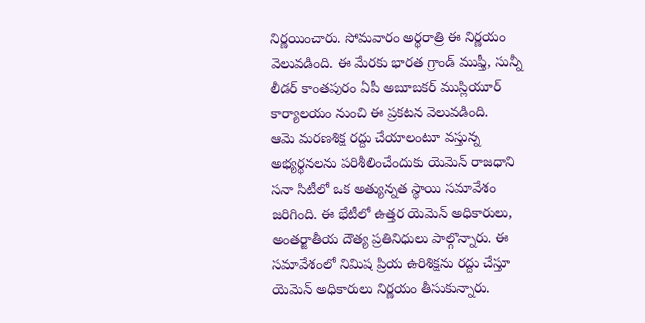నిర్ణయించారు. సోమవారం అర్థరాత్రి ఈ నిర్ణయం వెలువడింది. ఈ మేరకు భారత గ్రాండ్ ముఫ్తీ, సున్నీ లీడర్ కాంతపురం ఏపీ అబూబకర్ ముస్లియూర్ కార్యాలయం నుంచి ఈ ప్రకటన వెలువడింది.
ఆమె మరణశిక్ష రద్దు చేయాలంటూ వస్తున్న అభ్యర్థనలను పరిశీలించేందుకు యెమెన్ రాజధాని సనా సిటీలో ఒక అత్యున్నత స్థాయి సమావేశం జరిగింది. ఈ భేటీలో ఉత్తర యెమెన్ అధికారులు, అంతర్జాతీయ దౌత్య ప్రతినిధులు పాల్గొన్నారు. ఈ సమావేశంలో నిమిష ప్రియ ఉరిశిక్షను రద్దు చేస్తూ యెమెన్ అధికారులు నిర్ణయం తీసుకున్నారు.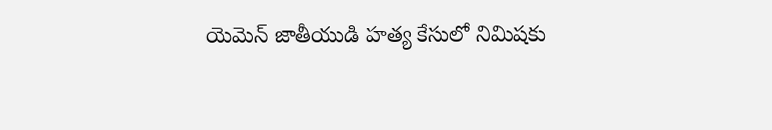యెమెన్ జాతీయుడి హత్య కేసులో నిమిషకు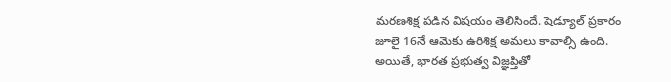మరణశిక్ష పడిన విషయం తెలిసిందే. షెడ్యూల్ ప్రకారం జూలై 16నే ఆమెకు ఉరిశిక్ష అమలు కావాల్సి ఉంది. అయితే, భారత ప్రభుత్వ విజ్ఞప్తితో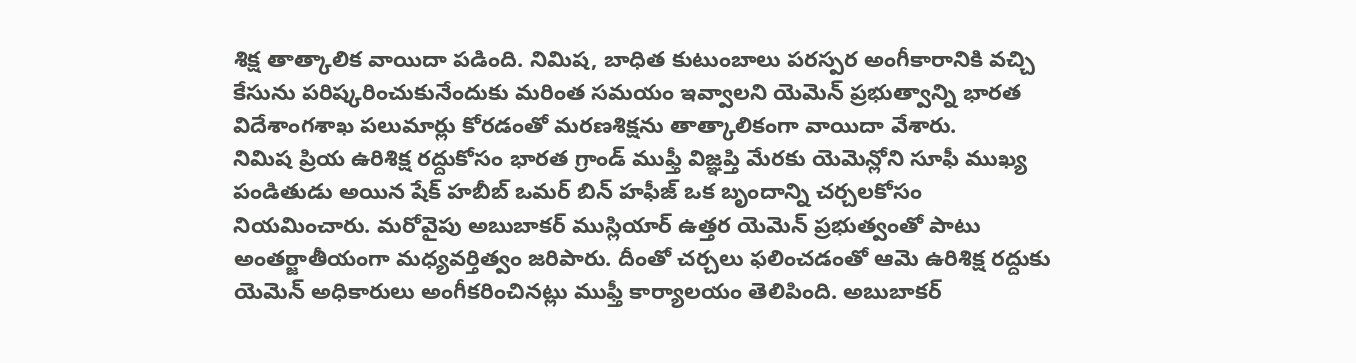శిక్ష తాత్కాలిక వాయిదా పడింది. నిమిష, బాధిత కుటుంబాలు పరస్పర అంగీకారానికి వచ్చి కేసును పరిష్కరించుకునేందుకు మరింత సమయం ఇవ్వాలని యెమెన్ ప్రభుత్వాన్ని భారత విదేశాంగశాఖ పలుమార్లు కోరడంతో మరణశిక్షను తాత్కాలికంగా వాయిదా వేశారు.
నిమిష ప్రియ ఉరిశిక్ష రద్దుకోసం భారత గ్రాండ్ ముఫ్తీ విజ్ఞప్తి మేరకు యెమెన్లోని సూఫీ ముఖ్య పండితుడు అయిన షేక్ హబీబ్ ఒమర్ బిన్ హఫీజ్ ఒక బృందాన్ని చర్చలకోసం నియమించారు. మరోవైపు అబుబాకర్ ముస్లియార్ ఉత్తర యెమెన్ ప్రభుత్వంతో పాటు అంతర్జాతీయంగా మధ్యవర్తిత్వం జరిపారు. దీంతో చర్చలు ఫలించడంతో ఆమె ఉరిశిక్ష రద్దుకు యెమెన్ అధికారులు అంగీకరించినట్లు ముఫ్తీ కార్యాలయం తెలిపింది. అబుబాకర్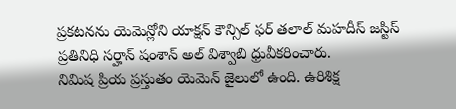ప్రకటనను యెమెన్లోని యాక్షన్ కౌన్సిల్ ఫర్ తలాల్ మహదీస్ జస్టిస్ ప్రతినిధి సర్హాన్ షంశాన్ అల్ విశ్వాబి ధ్రువీకరించారు.
నిమిష ప్రియ ప్రస్తుతం యెమెన్ జైలులో ఉంది. ఉరిశిక్ష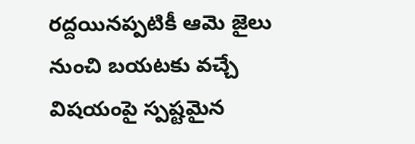రద్దయినప్పటికీ ఆమె జైలు నుంచి బయటకు వచ్చే విషయంపై స్పష్టమైన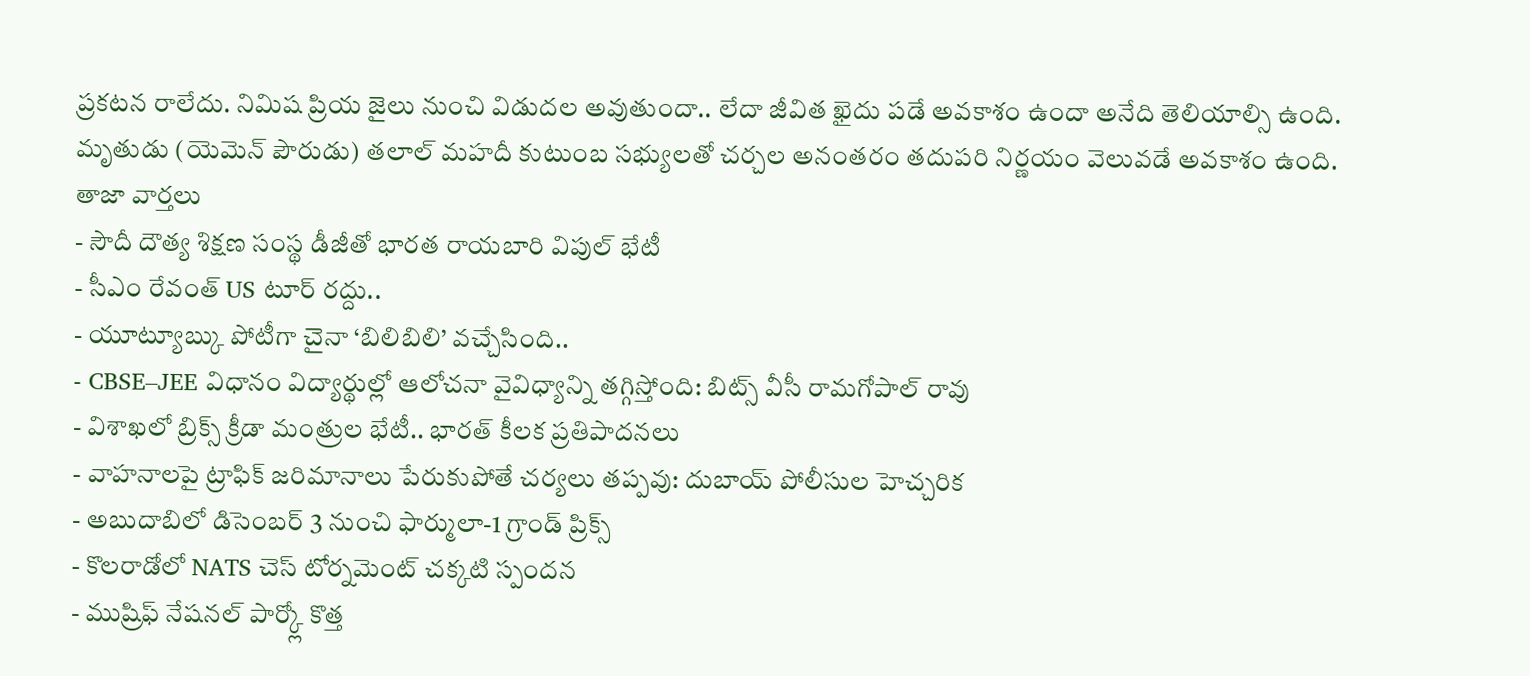ప్రకటన రాలేదు. నిమిష ప్రియ జైలు నుంచి విడుదల అవుతుందా.. లేదా జీవిత ఖైదు పడే అవకాశం ఉందా అనేది తెలియాల్సి ఉంది. మృతుడు (యెమెన్ పౌరుడు) తలాల్ మహదీ కుటుంబ సభ్యులతో చర్చల అనంతరం తదుపరి నిర్ణయం వెలువడే అవకాశం ఉంది.
తాజా వార్తలు
- సౌదీ దౌత్య శిక్షణ సంస్థ డీజీతో భారత రాయబారి విపుల్ భేటీ
- సీఎం రేవంత్ US టూర్ రద్దు..
- యూట్యూబ్కు పోటీగా చైనా ‘బిలిబిలి’ వచ్చేసింది..
- CBSE–JEE విధానం విద్యార్థుల్లో ఆలోచనా వైవిధ్యాన్ని తగ్గిస్తోంది: బిట్స్ వీసీ రామగోపాల్ రావు
- విశాఖలో బ్రిక్స్ క్రీడా మంత్రుల భేటీ.. భారత్ కీలక ప్రతిపాదనలు
- వాహనాలపై ట్రాఫిక్ జరిమానాలు పేరుకుపోతే చర్యలు తప్పవు: దుబాయ్ పోలీసుల హెచ్చరిక
- అబుదాబిలో డిసెంబర్ 3 నుంచి ఫార్ములా-1 గ్రాండ్ ప్రిక్స్
- కొలరాడోలో NATS చెస్ టోర్నమెంట్ చక్కటి స్పందన
- ముష్రిఫ్ నేషనల్ పార్క్లో కొత్త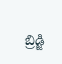బ్రిడ్జి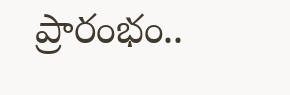ప్రారంభం..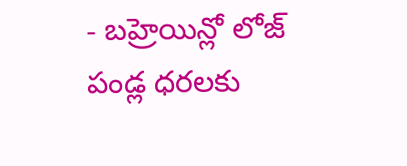- బహ్రెయిన్లో లోజ్ పండ్ల ధరలకు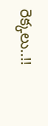రెక్కలు..!!